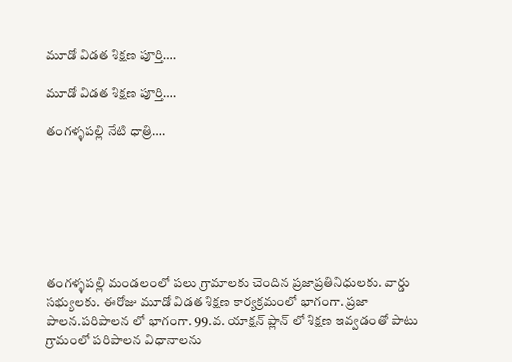మూడో విడత శిక్షణ పూర్తి….

మూడో విడత శిక్షణ పూర్తి….

తంగళ్ళపల్లి నేటి ధాత్రి….







తంగళ్ళపల్లి మండలంలో పలు గ్రామాలకు చెందిన ప్రజాప్రతినిధులకు. వార్డు సభ్యులకు. ఈరోజు మూడో విడత శిక్షణ కార్యక్రమంలో భాగంగా. ప్రజా పాలన.పరిపాలన లో భాగంగా. 99.వ. యాక్షన్ ప్లాన్ లో శిక్షణ ఇవ్వడంతో పాటు గ్రామంలో పరిపాలన విధానాలను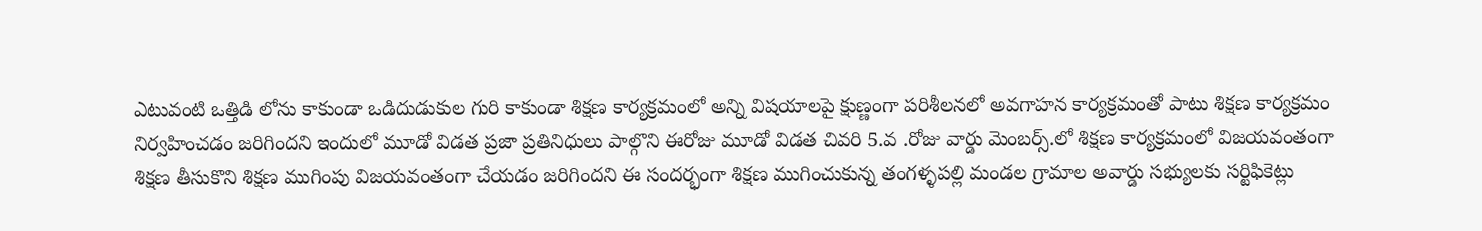ఎటువంటి ఒత్తిడి లోను కాకుండా ఒడిదుడుకుల గురి కాకుండా శిక్షణ కార్యక్రమంలో అన్ని విషయాలపై క్షుణ్ణంగా పరిశీలనలో అవగాహన కార్యక్రమంతో పాటు శిక్షణ కార్యక్రమం నిర్వహించడం జరిగిందని ఇందులో మూడో విడత ప్రజా ప్రతినిధులు పాల్గొని ఈరోజు మూడో విడత చివరి 5.వ .రోజు వార్డు మెంబర్స్.లో శిక్షణ కార్యక్రమంలో విజయవంతంగా శిక్షణ తీసుకొని శిక్షణ ముగింపు విజయవంతంగా చేయడం జరిగిందని ఈ సందర్భంగా శిక్షణ ముగించుకున్న తంగళ్ళపల్లి మండల గ్రామాల అవార్డు సభ్యులకు సర్టిఫికెట్లు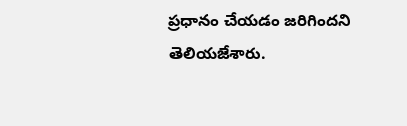ప్రధానం చేయడం జరిగిందని తెలియజేశారు.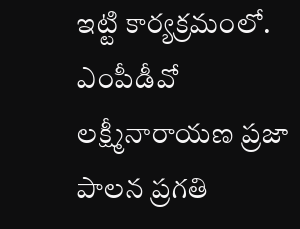ఇట్టి కార్యక్రమంలో. ఎంపీడీవో లక్ష్మీనారాయణ ప్రజా పాలన ప్రగతి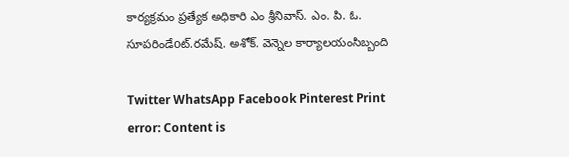కార్యక్రమం ప్రత్యేక అధికారి ఎం శ్రీనివాస్. ఎం. పి. ఓ. సూపరిండేoట్.రమేష్. అశోక్. వెన్నెల కార్యాలయంసిబ్బంది

Twitter WhatsApp Facebook Pinterest Print
error: Content is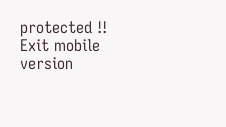protected !!
Exit mobile version